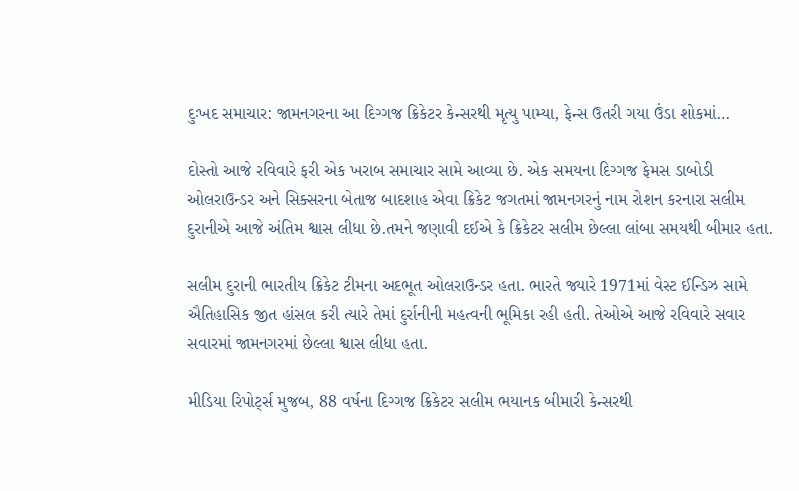દુઃખદ સમાચાર: જામનગરના આ દિગ્ગજ ક્રિકેટર કેન્સરથી મૃત્યુ પામ્યા, ફેન્સ ઉતરી ગયા ઉંડા શોકમાં…

દોસ્તો આજે રવિવારે ફરી એક ખરાબ સમાચાર સામે આવ્યા છે. એક સમયના દિગ્ગજ ફેમસ ડાબોડી ઓલરાઉન્ડર અને સિક્સરના બેતાજ બાદશાહ એવા ક્રિકેટ જગતમાં જામનગરનું નામ રોશન કરનારા સલીમ દુરાનીએ આજે અંતિમ શ્વાસ લીધા છે.તમને જણાવી દઈએ કે ક્રિકેટર સલીમ છેલ્લા લાંબા સમયથી બીમાર હતા.

સલીમ દુરાની ભારતીય ક્રિકેટ ટીમના અદભૂત ઓલરાઉન્ડર હતા. ભારતે જ્યારે 1971માં વેસ્ટ ઈન્ડિઝ સામે ઐતિહાસિક જીત હાંસલ કરી ત્યારે તેમાં દુર્રાનીની મહત્વની ભૂમિકા રહી હતી. તેઓએ આજે રવિવારે સવાર સવારમાં જામનગરમાં છેલ્લા શ્વાસ લીધા હતા.

મીડિયા રિપોર્ટ્સ મુજબ, 88 વર્ષના દિગ્ગજ ક્રિકેટર સલીમ ભયાનક બીમારી કેન્સરથી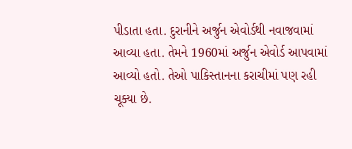પીડાતા હતા. દુરાનીને અર્જુન એવોર્ડથી નવાજવામાં આવ્યા હતા. તેમને 1960માં અર્જુન એવોર્ડ આપવામાં આવ્યો હતો. તેઓ પાકિસ્તાનના કરાચીમાં પણ રહી ચૂક્યા છે.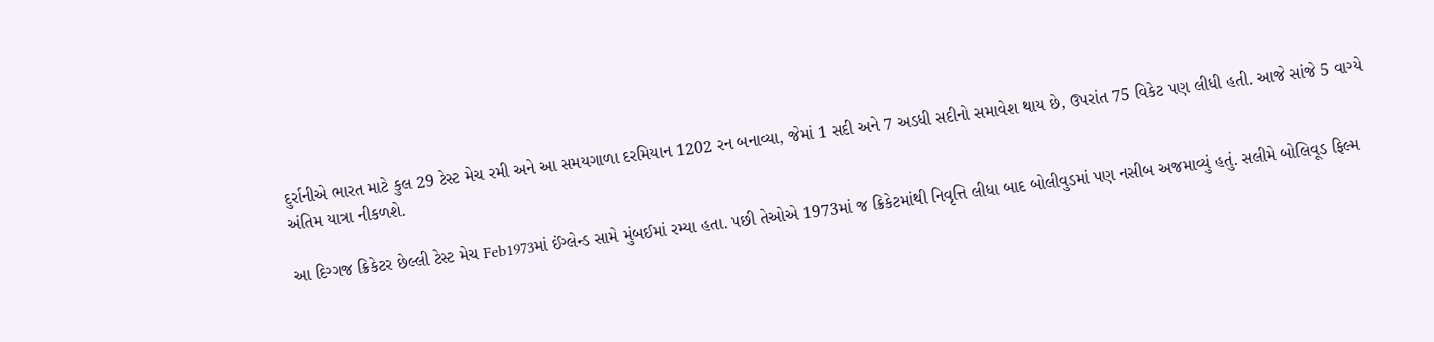દુર્રાનીએ ભારત માટે કુલ 29 ટેસ્ટ મેચ રમી અને આ સમયગાળા દરમિયાન 1202 રન બનાવ્યા, જેમાં 1 સદી અને 7 અડધી સદીનો સમાવેશ થાય છે, ઉપરાંત 75 વિકેટ પણ લીધી હતી. આજે સાંજે 5 વાગ્યે અંતિમ યાત્રા નીકળશે.

આ દિગ્ગજ ક્રિકેટર છેલ્લી ટેસ્ટ મેચ Feb1973માં ઈંગ્લેન્ડ સામે મુંબઈમાં રમ્યા હતા. પછી તેઓએ 1973માં જ ક્રિકેટમાંથી નિવૃત્તિ લીધા બાદ બોલીવુડમાં પણ નસીબ અજમાવ્યું હતું. સલીમે બોલિવૂડ ફિલ્મ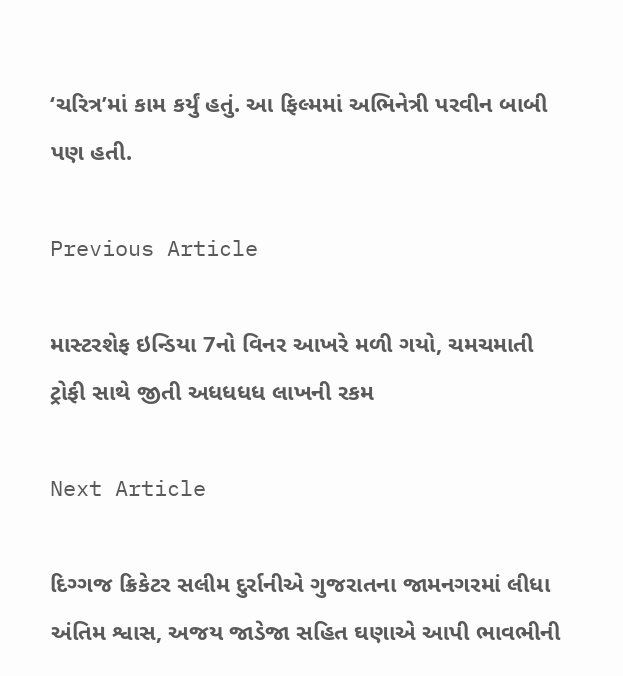‘ચરિત્ર’માં કામ કર્યું હતું. આ ફિલ્મમાં અભિનેત્રી પરવીન બાબી પણ હતી.

Previous Article

માસ્ટરશેફ ઇન્ડિયા 7નો વિનર આખરે મળી ગયો, ચમચમાતી ટ્રોફી સાથે જીતી અધધધધ લાખની રકમ

Next Article

દિગ્ગજ ક્રિકેટર સલીમ દુર્રાનીએ ગુજરાતના જામનગરમાં લીધા અંતિમ શ્વાસ, અજય જાડેજા સહિત ઘણાએ આપી ભાવભીની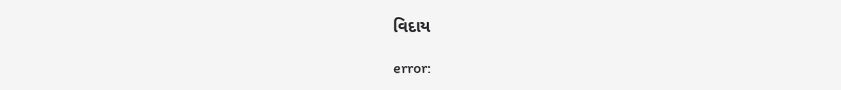વિદાય

error: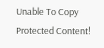Unable To Copy Protected Content!